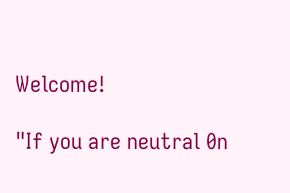Welcome!

"If you are neutral 0n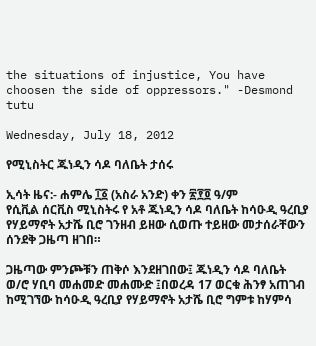the situations of injustice, You have choosen the side of oppressors." -Desmond tutu

Wednesday, July 18, 2012

የሚኒስትር ጁነዲን ሳዶ ባለቤት ታሰሩ

ኢሳት ዜና:- ሐምሌ ፲፩ (አስራ አንድ) ቀን ፳፻፬ ዓ/ም
የሲቪል ሰርቪስ ሚኒስትሩ የ አቶ ጁነዲን ሳዶ ባለቤት ከሳዑዲ ዓረቢያ የሃይማኖት አታሼ ቢሮ ገንዘብ ይዘው ሲወጡ ተይዘው መታሰራቸውን ሰንደቅ ጋዜጣ ዘገበ።

ጋዜጣው ምንጮቹን ጠቅሶ እንደዘገበው፤ ጁነዲን ሳዶ ባለቤት ወ/ሮ ሃቢባ መሐመድ መሐሙድ ፤በወረዳ 17 ወርቁ ሕንፃ አጠገብ ከሚገኘው ከሳዑዲ ዓረቢያ የሃይማኖት አታሼ ቢሮ ግምቱ ከሃምሳ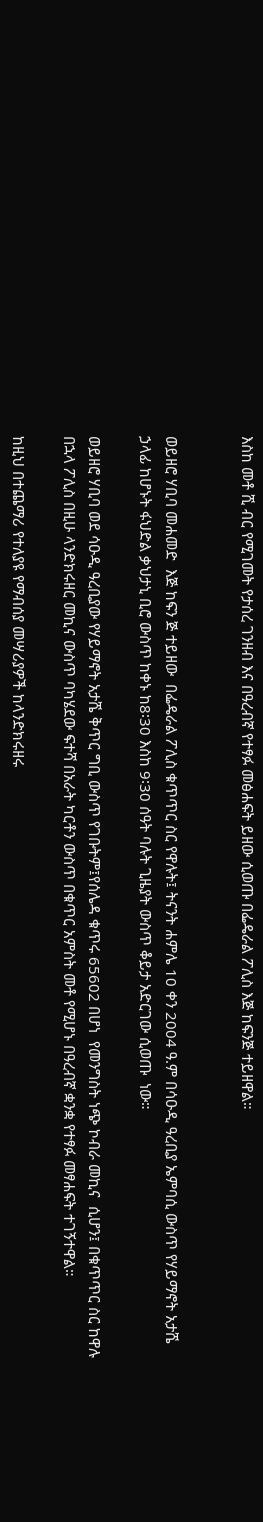እስከ መቶ ሺ ብር የሚገመት የታሰረ ገንዘብ እና በዓረብኛ የተፃፉ መፅሐፍት ይዘው ሲወጡ በፌዴራል ፖሊስ እጅ ከፍንጅ ተይዘዋል።


ወይዘሮ ሃቢባ መሐመድ  እጅ ከፍን ጅ ተይዘው  በፌዴራል ፖሊስ ቁጥጥር ስር የዋሉት፤ ትናንት ሐምሌ 10 ቀን 2004 ዓ.ም በሳዑዲ ዓረቢያ ኤምባሲ ውስጥ የሃይማኖት አታሼ ኃላፊ ከሆኑት ፋህድል ቃህታኒ ቢሮ ውስጥ ከቀኑ ከ8፡30 እስከ 9፡30 ሰዓት ባሉት ጊዜያት ውስጥ ቆይታ አድርገው ሲወጡ  ነው።

ወይዘሮ ሃቢባ ወደ ሳዑዲ ዓረቢያው የሃይማኖት አታሼ ቅጥር ግቢ ውስጥ የገቡትም፤የሰሌዳ ቁጥሩ 65602 በሆነ  የመንግስት ነጭ ኮብራ መኪና  ሲሆን፤ በቁጥጥር ስር ከዋሉ በኋላ ፖሊስ በዚሁ ላንድክሩዘር መኪና ውስጥ ባካሄደው ፍተሻ በአራት ካርቶን ውስጥ በቁጥር አምስት መቶ የሚሆኑ በዓረብኛ ቋንቋ የተፃፉ መፃሐፍት ተገኝተዋል።

ከዚህ በተጨማሪ የተለያዩ የማብሰያ መሣሪያዎች ከላንድክሩዘሩ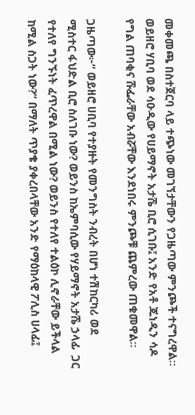መቀመጫ በስተጀርባ ላይ ተጭነው መገኘታቸውን የጋዜጣው ምንጮች ተናግረዋል። ወይዘሮ ሃቢባ ወደ ሳዑዲው የሀይማኖት አታሼ ቢሮ ሲገቡ፤ አንድ የአቶ ጁነዲን ሳዶ የግል ጠባቂና ሹፌራቸው አብሯቸው እንደነበሩ ምንጮቹ ጨምረው ጠቁመዋል።

ጋዜጣው፦“ ወይዘሮ ሀቢባ የተያዙት የመንግስት ንብረት በሆነ ተሽከርካሪ ወደ ሚስተር ፋህድል ቢሮ ስለገቡ ነው? ወይንስ ከኤምባሲው የሃይማኖት አታሼ ኃላፊ  ጋር  የተለየ ግንኙነት ፈጥረዋል በሚል ነው? ወይንስ የተለየ ተልዕኮ ሊኖራቸው ይችላል ከሚል ስጋት ነው?” በማለት ጥያቄ ያቀረበላቸው አንድ የማዕከላዊ ፖሊስ ሀላፊ፤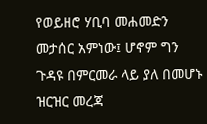የወይዘሮ ሃቢባ መሐመድን መታሰር አምነው፤ ሆኖም ግን ጉዳዩ በምርመራ ላይ ያለ በመሆኑ ዝርዝር መረጃ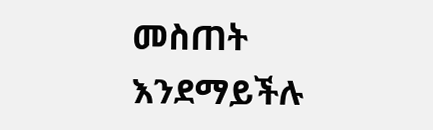መስጠት እንደማይችሉ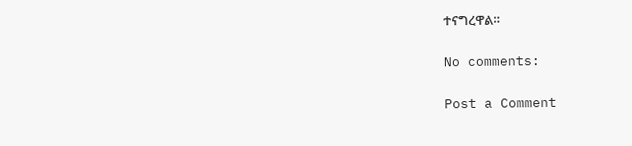ተናግረዋል።

No comments:

Post a Comment